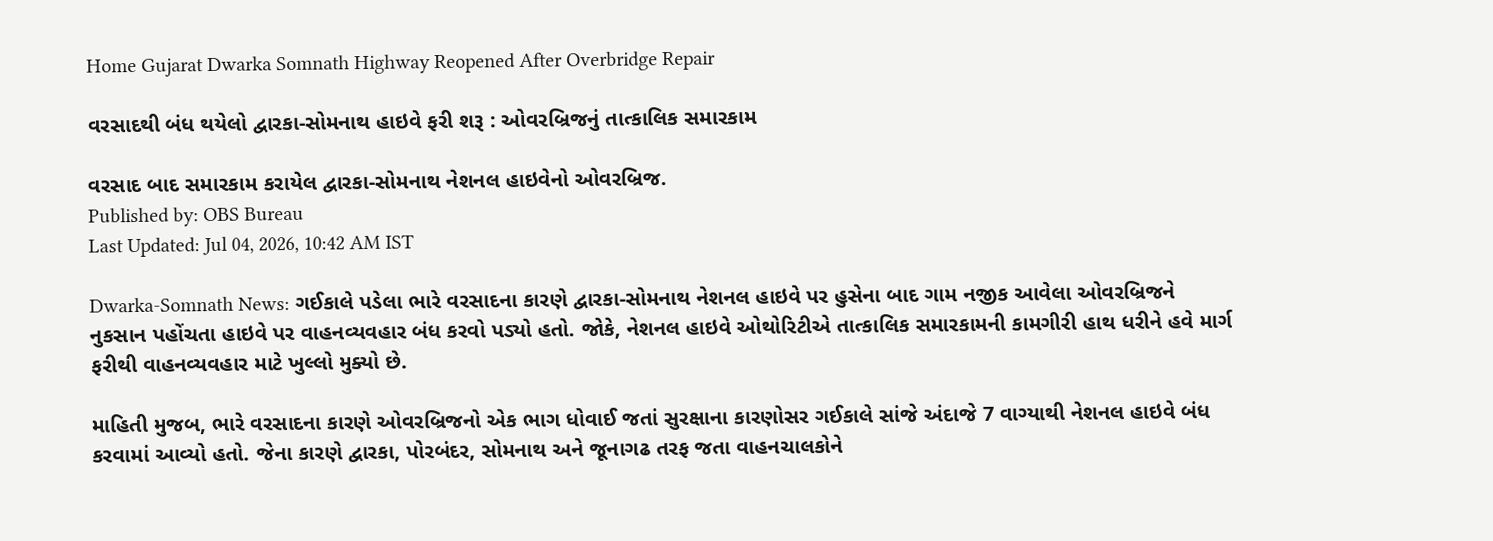Home Gujarat Dwarka Somnath Highway Reopened After Overbridge Repair

વરસાદથી બંધ થયેલો દ્વારકા-સોમનાથ હાઇવે ફરી શરૂ : ઓવરબ્રિજનું તાત્કાલિક સમારકામ

વરસાદ બાદ સમારકામ કરાયેલ દ્વારકા-સોમનાથ નેશનલ હાઇવેનો ઓવરબ્રિજ.
Published by: OBS Bureau
Last Updated: Jul 04, 2026, 10:42 AM IST

Dwarka-Somnath News: ગઈકાલે પડેલા ભારે વરસાદના કારણે દ્વારકા-સોમનાથ નેશનલ હાઇવે પર હુસેના બાદ ગામ નજીક આવેલા ઓવરબ્રિજને નુકસાન પહોંચતા હાઇવે પર વાહનવ્યવહાર બંધ કરવો પડ્યો હતો. જોકે, નેશનલ હાઇવે ઓથોરિટીએ તાત્કાલિક સમારકામની કામગીરી હાથ ધરીને હવે માર્ગ ફરીથી વાહનવ્યવહાર માટે ખુલ્લો મુક્યો છે.

માહિતી મુજબ, ભારે વરસાદના કારણે ઓવરબ્રિજનો એક ભાગ ધોવાઈ જતાં સુરક્ષાના કારણોસર ગઈકાલે સાંજે અંદાજે 7 વાગ્યાથી નેશનલ હાઇવે બંધ કરવામાં આવ્યો હતો. જેના કારણે દ્વારકા, પોરબંદર, સોમનાથ અને જૂનાગઢ તરફ જતા વાહનચાલકોને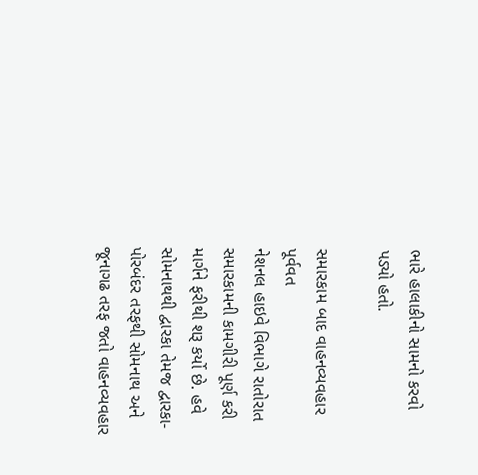ભારે હાલાકીનો સામનો કરવો પડ્યો હતો.

સમારકામ બાદ વાહનવ્યવહાર પૂર્વવત
નેશનલ હાઇવે વિભાગે રાતોરાત સમારકામની કામગીરી પૂર્ણ કરી માર્ગને ફરીથી શરૂ કર્યો છે. હવે સોમનાથથી દ્વારકા તેમજ દ્વારકા-પોરબંદર તરફથી સોમનાથ અને જૂનાગઢ તરફ જતો વાહનવ્યવહાર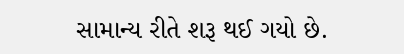સામાન્ય રીતે શરૂ થઈ ગયો છે.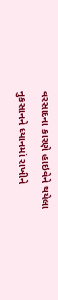વરસાદના કારણે હાઇવેને થયેલા નુકસાનને ધ્યાનમાં રાખીને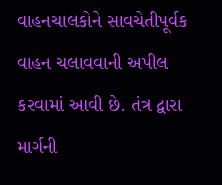વાહનચાલકોને સાવચેતીપૂર્વક વાહન ચલાવવાની અપીલ કરવામાં આવી છે. તંત્ર દ્વારા માર્ગની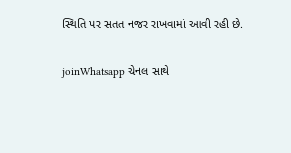સ્થિતિ પર સતત નજર રાખવામાં આવી રહી છે.

joinWhatsapp ચેનલ સાથે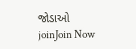જોડાઓ
joinJoin Now